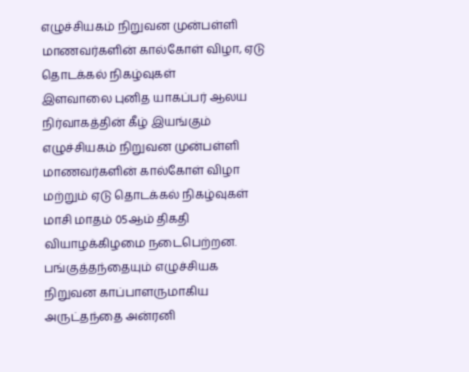எழுச்சியகம் நிறுவன முன்பள்ளி மாணவர்களின் கால்கோள் விழா, ஏடு தொடக்கல் நிகழ்வுகள்
இளவாலை புனித யாகப்பர் ஆலய நிர்வாகத்தின் கீழ் இயங்கும் எழுச்சியகம் நிறுவன முன்பள்ளி மாணவர்களின் கால்கோள் விழா மற்றும் ஏடு தொடக்கல் நிகழ்வுகள் மாசி மாதம் 05ஆம் திகதி வியாழக்கிழமை நடைபெற்றன. பங்குத்தந்தையும் எழுச்சியக நிறுவன காப்பாளருமாகிய அருட்தந்தை அன்ரனி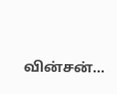வின்சன்…